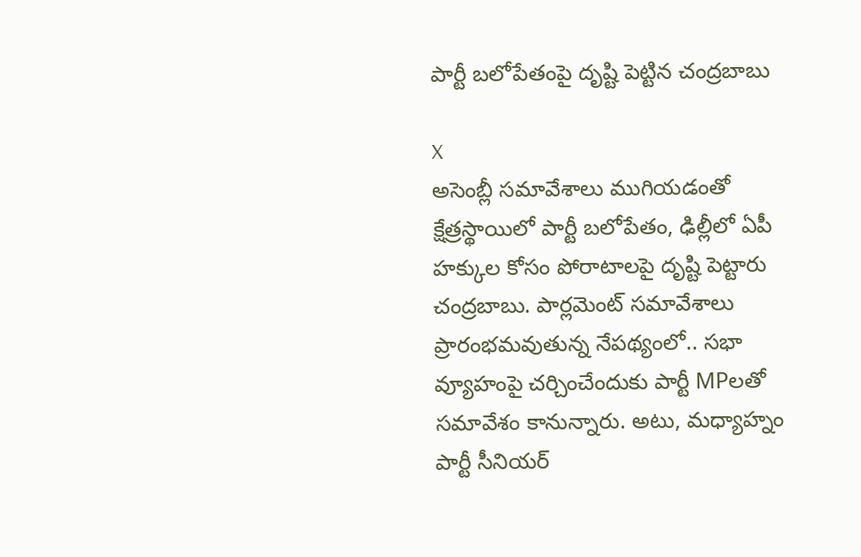పార్టీ బలోపేతంపై దృష్టి పెట్టిన చంద్రబాబు

X
అసెంబ్లీ సమావేశాలు ముగియడంతో క్షేత్రస్థాయిలో పార్టీ బలోపేతం, ఢిల్లీలో ఏపీ హక్కుల కోసం పోరాటాలపై దృష్టి పెట్టారు చంద్రబాబు. పార్లమెంట్ సమావేశాలు ప్రారంభమవుతున్న నేపథ్యంలో.. సభా వ్యూహంపై చర్చించేందుకు పార్టీ MPలతో సమావేశం కానున్నారు. అటు, మధ్యాహ్నం పార్టీ సీనియర్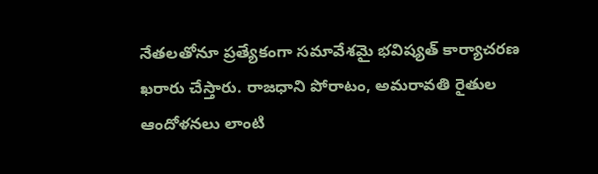నేతలతోనూ ప్రత్యేకంగా సమావేశమై భవిష్యత్ కార్యాచరణ ఖరారు చేస్తారు. రాజధాని పోరాటం, అమరావతి రైతుల ఆందోళనలు లాంటి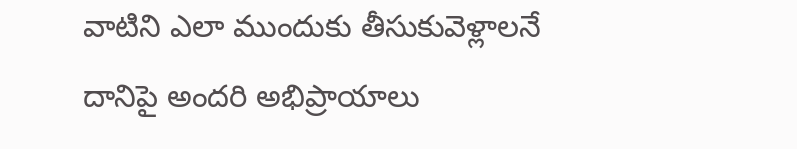వాటిని ఎలా ముందుకు తీసుకువెళ్లాలనే దానిపై అందరి అభిప్రాయాలు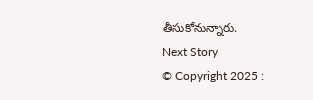తీసుకోనున్నారు.
Next Story
© Copyright 2025 :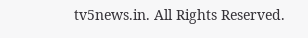tv5news.in. All Rights Reserved.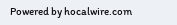Powered by hocalwire.com